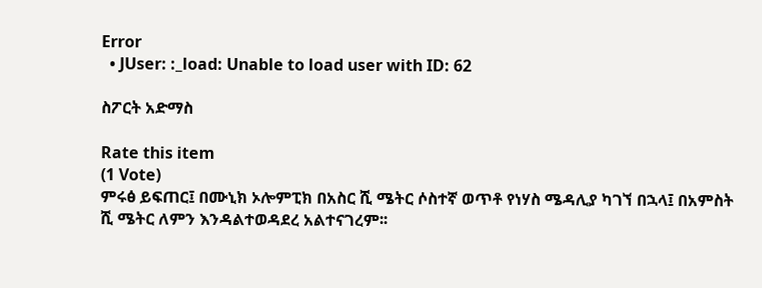Error
  • JUser: :_load: Unable to load user with ID: 62

ስፖርት አድማስ

Rate this item
(1 Vote)
ምሩፅ ይፍጠር፤ በሙኒክ ኦሎምፒክ በአስር ሺ ሜትር ሶስተኛ ወጥቶ የነሃስ ሜዳሊያ ካገኘ በኋላ፤ በአምስት ሺ ሜትር ለምን እንዳልተወዳደረ አልተናገረም፡፡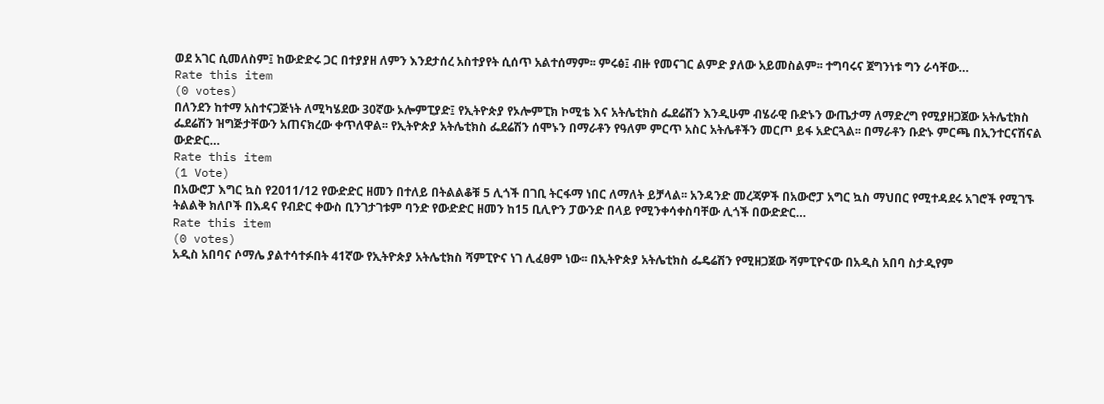ወደ አገር ሲመለስም፤ ከውድድሩ ጋር በተያያዘ ለምን እንደታሰረ አስተያየት ሲሰጥ አልተሰማም፡፡ ምሩፅ፤ ብዙ የመናገር ልምድ ያለው አይመስልም፡፡ ተግባሩና ጀግንነቱ ግን ራሳቸው…
Rate this item
(0 votes)
በለንደን ከተማ አስተናጋጅነት ለሚካሄደው 30ኛው ኦሎምፒያድ፤ የኢትዮጵያ የኦሎምፒክ ኮሚቴ እና አትሌቲክስ ፌደሬሽን እንዲሁም ብሄራዊ ቡድኑን ውጤታማ ለማድረግ የሚያዘጋጀው አትሌቲክስ ፌደሬሽን ዝግጅታቸውን አጠናክረው ቀጥለዋል፡፡ የኢትዮጵያ አትሌቲክስ ፌደሬሽን ሰሞኑን በማራቶን የዓለም ምርጥ አስር አትሌቶችን መርጦ ይፋ አድርጓል፡፡ በማራቶን ቡድኑ ምርጫ በኢንተርናሽናል ውድድር…
Rate this item
(1 Vote)
በአውሮፓ እግር ኳስ የ2011/12 የውድድር ዘመን በተለይ በትልልቆቹ 5 ሊጎች በገቢ ትርፋማ ነበር ለማለት ይቻላል፡፡ አንዳንድ መረጃዎች በአውሮፓ አግር ኳስ ማህበር የሚተዳደሩ አገሮች የሚገኙ ትልልቅ ክለቦች በእዳና የብድር ቀውስ ቢንገታገቱም ባንድ የውድድር ዘመን ከ15 ቢሊዮን ፓውንድ በላይ የሚንቀሳቀስባቸው ሊጎች በውድድር…
Rate this item
(0 votes)
አዲስ አበባና ሶማሌ ያልተሳተፉበት 41ኛው የኢትዮጵያ አትሌቲክስ ሻምፒዮና ነገ ሊፈፀም ነው፡፡ በኢትዮጵያ አትሌቲክስ ፌዴሬሽን የሚዘጋጀው ሻምፒዮናው በአዲስ አበባ ስታዲየም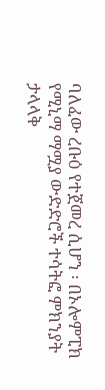ባለፈው ረቡዕ የተጀመረ ሲሆን ፡ በኦሎምፒክ የሚኒማ ማሟያ ውድድሮች ተሳትፎ ምክንያት ታላላቅ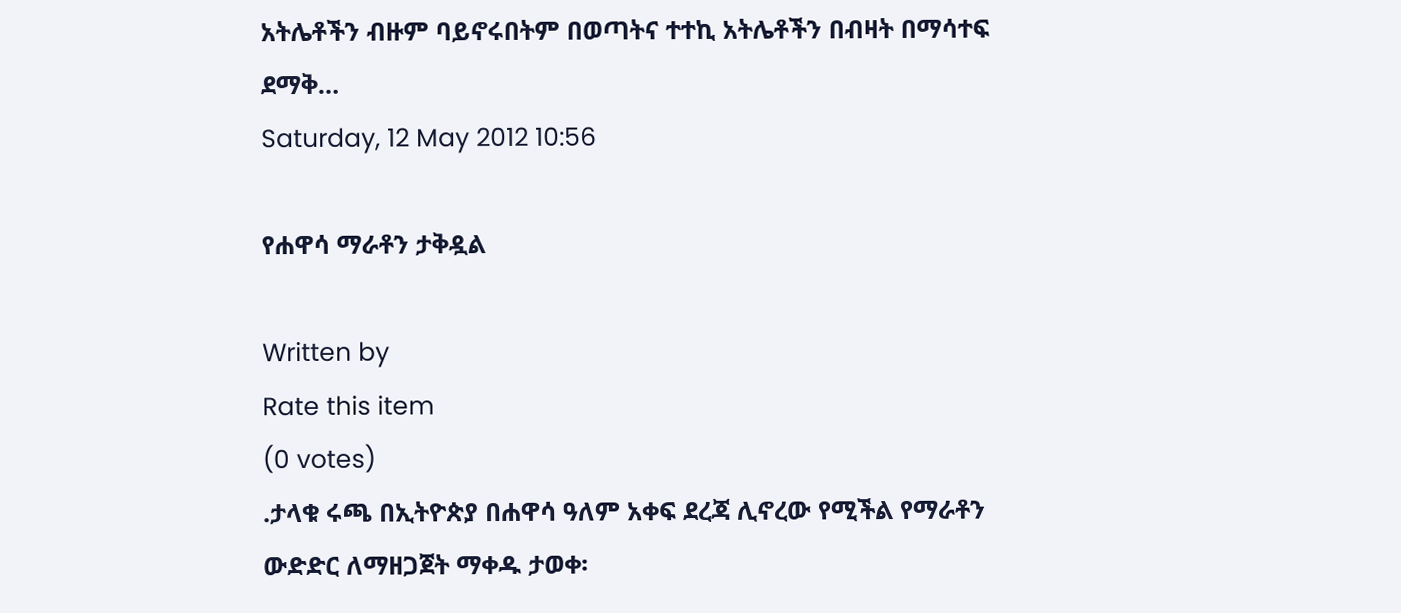አትሌቶችን ብዙም ባይኖሩበትም በወጣትና ተተኪ አትሌቶችን በብዛት በማሳተፍ ደማቅ…
Saturday, 12 May 2012 10:56

የሐዋሳ ማራቶን ታቅዷል

Written by
Rate this item
(0 votes)
.ታላቁ ሩጫ በኢትዮጵያ በሐዋሳ ዓለም አቀፍ ደረጃ ሊኖረው የሚችል የማራቶን ውድድር ለማዘጋጀት ማቀዱ ታወቀ፡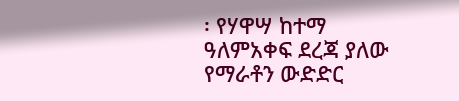፡ የሃዋሣ ከተማ ዓለምአቀፍ ደረጃ ያለው የማራቶን ውድድር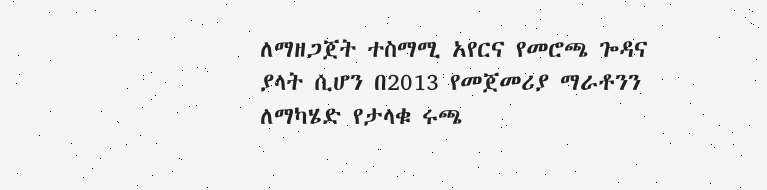ለማዘጋጀት ተስማሚ አየርና የመሮጫ ጐዳና ያላት ሲሆን በ2013 የመጀመሪያ ማራቶንን ለማካሄድ የታላቁ ሩጫ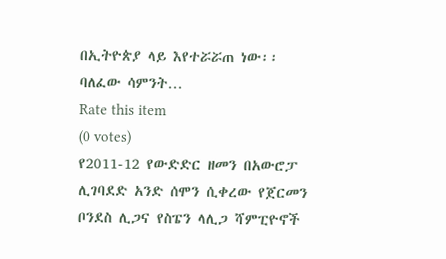በኢትዮጵያ ላይ እየተሯሯጠ ነው፡፡ ባለፈው ሳምንት…
Rate this item
(0 votes)
የ2011-12 የውድድር ዘመን በአውሮፓ ሊገባደድ አንድ ሰሞን ሲቀረው የጀርመን ቦንደስ ሊጋና የስፔን ላሊጋ ሻምፒዮኖች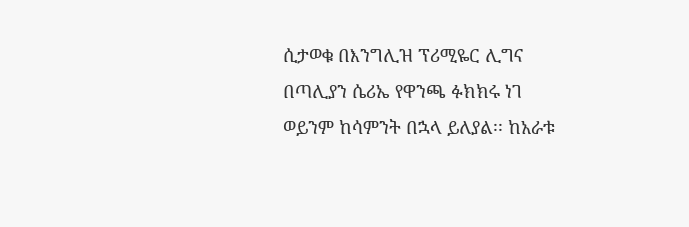ሲታወቁ በእንግሊዝ ፕሪሚዬር ሊግና በጣሊያን ሴሪኤ የዋንጫ ፉክክሩ ነገ ወይንም ከሳምንት በኋላ ይለያል፡፡ ከአራቱ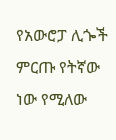የአውሮፓ ሊጐች ምርጡ የትኛው ነው የሚለው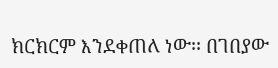ክርክርም እንደቀጠለ ነው፡፡ በገበያው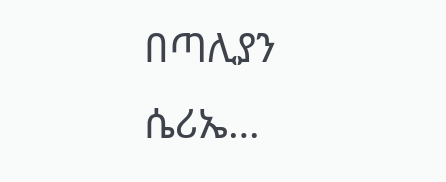በጣሊያን ሴሪኤ…